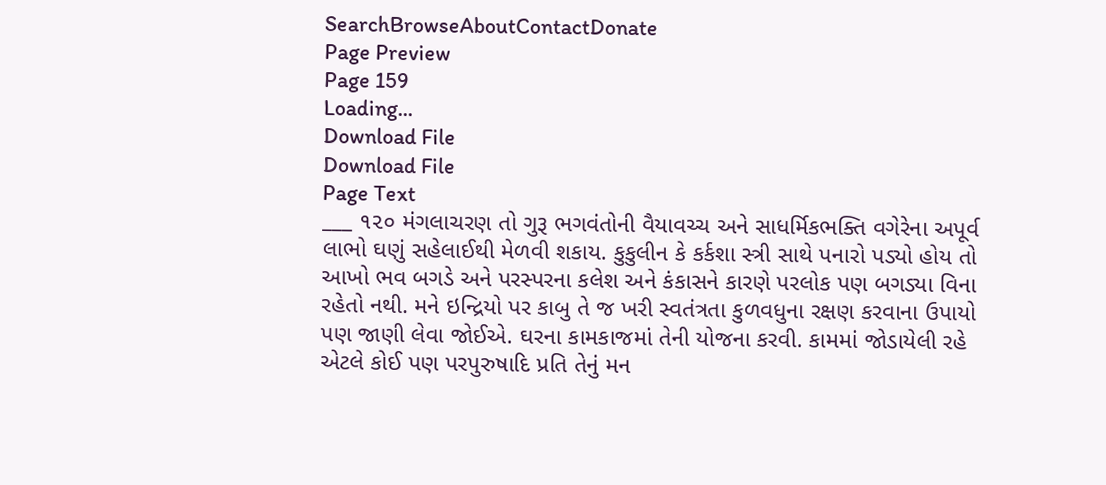SearchBrowseAboutContactDonate
Page Preview
Page 159
Loading...
Download File
Download File
Page Text
___ ૧૨૦ મંગલાચરણ તો ગુરૂ ભગવંતોની વૈયાવચ્ચ અને સાધર્મિકભક્તિ વગેરેના અપૂર્વ લાભો ઘણું સહેલાઈથી મેળવી શકાય. કુકુલીન કે કર્કશા સ્ત્રી સાથે પનારો પડ્યો હોય તો આખો ભવ બગડે અને પરસ્પરના કલેશ અને કંકાસને કારણે પરલોક પણ બગડ્યા વિના રહેતો નથી. મને ઇન્દ્રિયો પર કાબુ તે જ ખરી સ્વતંત્રતા કુળવધુના રક્ષણ કરવાના ઉપાયો પણ જાણી લેવા જોઈએ. ઘરના કામકાજમાં તેની યોજના કરવી. કામમાં જોડાયેલી રહે એટલે કોઈ પણ પરપુરુષાદિ પ્રતિ તેનું મન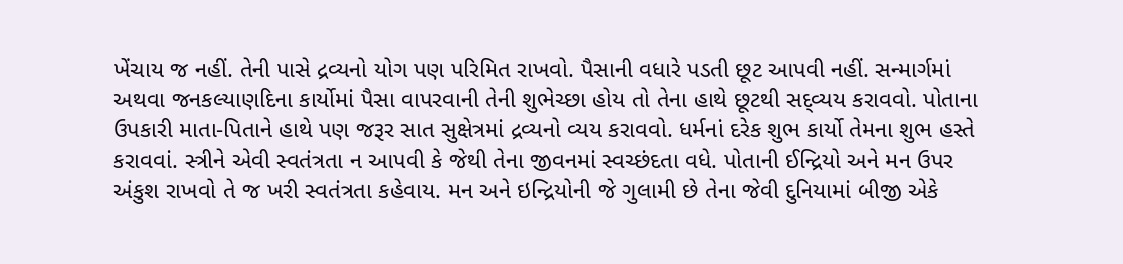ખેંચાય જ નહીં. તેની પાસે દ્રવ્યનો યોગ પણ પરિમિત રાખવો. પૈસાની વધારે પડતી છૂટ આપવી નહીં. સન્માર્ગમાં અથવા જનકલ્યાણદિના કાર્યોમાં પૈસા વાપરવાની તેની શુભેચ્છા હોય તો તેના હાથે છૂટથી સદ્વ્યય કરાવવો. પોતાના ઉપકારી માતા-પિતાને હાથે પણ જરૂર સાત સુક્ષેત્રમાં દ્રવ્યનો વ્યય કરાવવો. ધર્મનાં દરેક શુભ કાર્યો તેમના શુભ હસ્તે કરાવવાં. સ્ત્રીને એવી સ્વતંત્રતા ન આપવી કે જેથી તેના જીવનમાં સ્વચ્છંદતા વધે. પોતાની ઈન્દ્રિયો અને મન ઉપર અંકુશ રાખવો તે જ ખરી સ્વતંત્રતા કહેવાય. મન અને ઇન્દ્રિયોની જે ગુલામી છે તેના જેવી દુનિયામાં બીજી એકે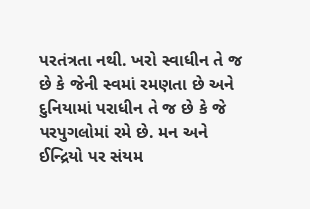પરતંત્રતા નથી. ખરો સ્વાધીન તે જ છે કે જેની સ્વમાં રમણતા છે અને દુનિયામાં પરાધીન તે જ છે કે જે પરપુગલોમાં રમે છે. મન અને ઈન્દ્રિયો પર સંયમ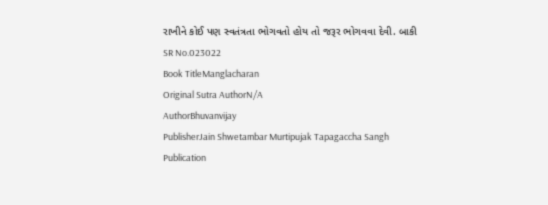રાખીને કોઈ પણ સ્વતંત્રતા ભોગવતો હોય તો જરૂર ભોગવવા દેવી. બાકી
SR No.023022
Book TitleManglacharan
Original Sutra AuthorN/A
AuthorBhuvanvijay
PublisherJain Shwetambar Murtipujak Tapagaccha Sangh
Publication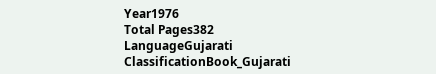Year1976
Total Pages382
LanguageGujarati
ClassificationBook_Gujarati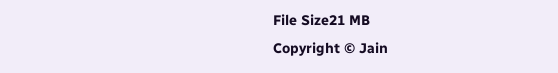File Size21 MB
Copyright © Jain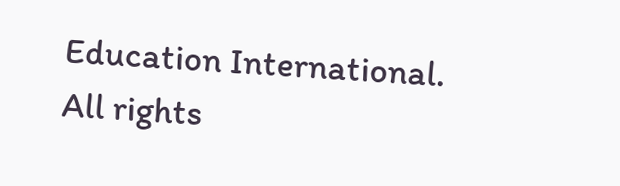Education International. All rights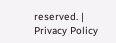reserved. | Privacy Policy